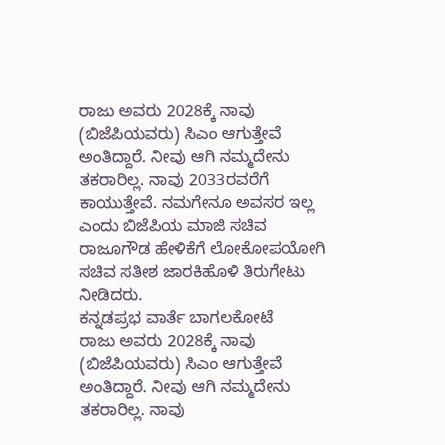ರಾಜು ಅವರು 2028ಕ್ಕೆ ನಾವು (ಬಿಜೆಪಿಯವರು) ಸಿಎಂ ಆಗುತ್ತೇವೆ ಅಂತಿದ್ದಾರೆ. ನೀವು ಆಗಿ ನಮ್ಮದೇನು ತಕರಾರಿಲ್ಲ. ನಾವು 2033ರವರೆಗೆ ಕಾಯುತ್ತೇವೆ. ನಮಗೇನೂ ಅವಸರ ಇಲ್ಲ ಎಂದು ಬಿಜೆಪಿಯ ಮಾಜಿ ಸಚಿವ ರಾಜೂಗೌಡ ಹೇಳಿಕೆಗೆ ಲೋಕೋಪಯೋಗಿ ಸಚಿವ ಸತೀಶ ಜಾರಕಿಹೊಳಿ ತಿರುಗೇಟು ನೀಡಿದರು.
ಕನ್ನಡಪ್ರಭ ವಾರ್ತೆ ಬಾಗಲಕೋಟೆ
ರಾಜು ಅವರು 2028ಕ್ಕೆ ನಾವು (ಬಿಜೆಪಿಯವರು) ಸಿಎಂ ಆಗುತ್ತೇವೆ ಅಂತಿದ್ದಾರೆ. ನೀವು ಆಗಿ ನಮ್ಮದೇನು ತಕರಾರಿಲ್ಲ. ನಾವು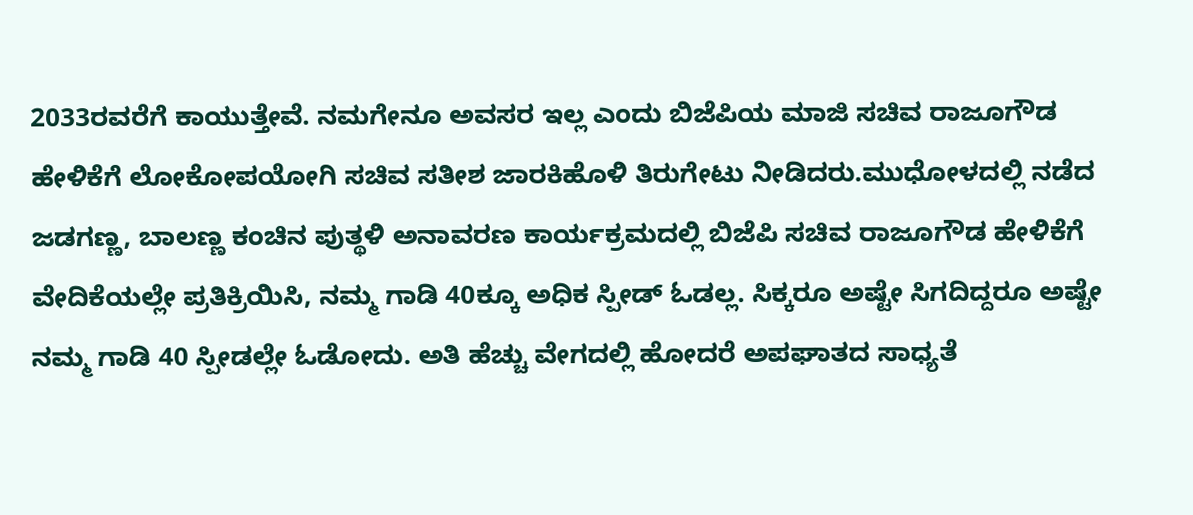2033ರವರೆಗೆ ಕಾಯುತ್ತೇವೆ. ನಮಗೇನೂ ಅವಸರ ಇಲ್ಲ ಎಂದು ಬಿಜೆಪಿಯ ಮಾಜಿ ಸಚಿವ ರಾಜೂಗೌಡ ಹೇಳಿಕೆಗೆ ಲೋಕೋಪಯೋಗಿ ಸಚಿವ ಸತೀಶ ಜಾರಕಿಹೊಳಿ ತಿರುಗೇಟು ನೀಡಿದರು.ಮುಧೋಳದಲ್ಲಿ ನಡೆದ ಜಡಗಣ್ಣ, ಬಾಲಣ್ಣ ಕಂಚಿನ ಪುತ್ಥಳಿ ಅನಾವರಣ ಕಾರ್ಯಕ್ರಮದಲ್ಲಿ ಬಿಜೆಪಿ ಸಚಿವ ರಾಜೂಗೌಡ ಹೇಳಿಕೆಗೆ ವೇದಿಕೆಯಲ್ಲೇ ಪ್ರತಿಕ್ರಿಯಿಸಿ, ನಮ್ಮ ಗಾಡಿ 40ಕ್ಕೂ ಅಧಿಕ ಸ್ಪೀಡ್ ಓಡಲ್ಲ. ಸಿಕ್ಕರೂ ಅಷ್ಟೇ ಸಿಗದಿದ್ದರೂ ಅಷ್ಟೇ ನಮ್ಮ ಗಾಡಿ 40 ಸ್ಪೀಡಲ್ಲೇ ಓಡೋದು. ಅತಿ ಹೆಚ್ಚು ವೇಗದಲ್ಲಿ ಹೋದರೆ ಅಪಘಾತದ ಸಾಧ್ಯತೆ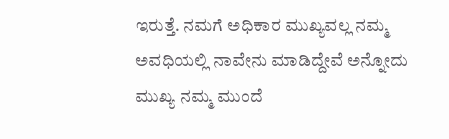ಇರುತ್ತೆ. ನಮಗೆ ಅಧಿಕಾರ ಮುಖ್ಯವಲ್ಲ ನಮ್ಮ ಅವಧಿಯಲ್ಲಿ ನಾವೇನು ಮಾಡಿದ್ದೇವೆ ಅನ್ನೋದು ಮುಖ್ಯ ನಮ್ಮ ಮುಂದೆ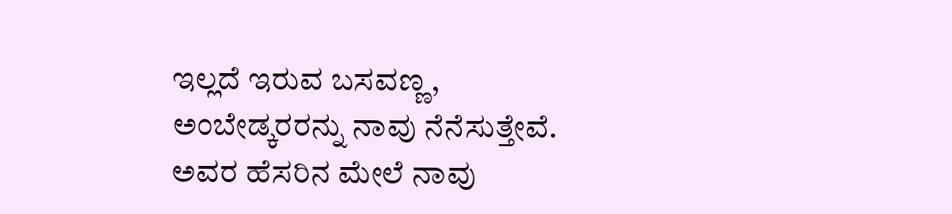ಇಲ್ಲದೆ ಇರುವ ಬಸವಣ್ಣ, ಅಂಬೇಡ್ಕರರನ್ನು ನಾವು ನೆನೆಸುತ್ತೇವೆ. ಅವರ ಹೆಸರಿನ ಮೇಲೆ ನಾವು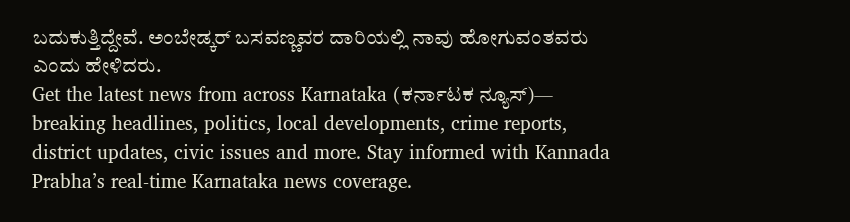ಬದುಕುತ್ತಿದ್ದೇವೆ. ಅಂಬೇಡ್ಕರ್ ಬಸವಣ್ಣವರ ದಾರಿಯಲ್ಲಿ ನಾವು ಹೋಗುವಂತವರು ಎಂದು ಹೇಳಿದರು.
Get the latest news from across Karnataka (ಕರ್ನಾಟಕ ನ್ಯೂಸ್)— breaking headlines, politics, local developments, crime reports, district updates, civic issues and more. Stay informed with Kannada Prabha’s real‑time Karnataka news coverage.